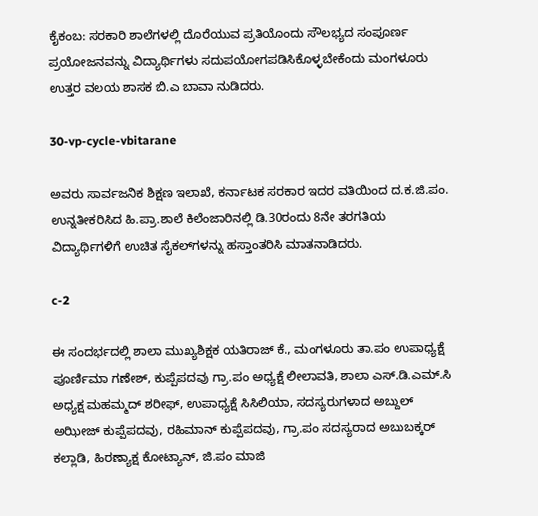ಕೈಕಂಬ: ಸರಕಾರಿ ಶಾಲೆಗಳಲ್ಲಿ ದೊರೆಯುವ ಪ್ರತಿಯೊಂದು ಸೌಲಭ್ಯದ ಸಂಪೂರ್ಣ ಪ್ರಯೋಜನವನ್ನು ವಿದ್ಯಾರ್ಥಿಗಳು ಸದುಪಯೋಗಪಡಿಸಿಕೊಳ್ಳಬೇಕೆಂದು ಮಂಗಳೂರು ಉತ್ತರ ವಲಯ ಶಾಸಕ ಬಿ.ಎ ಬಾವಾ ನುಡಿದರು.

30-vp-cycle-vbitarane

ಅವರು ಸಾರ್ವಜನಿಕ ಶಿಕ್ಷಣ ಇಲಾಖೆ, ಕರ್ನಾಟಕ ಸರಕಾರ ಇದರ ವತಿಯಿಂದ ದ.ಕ.ಜಿ.ಪಂ. ಉನ್ನತೀಕರಿಸಿದ ಹಿ.ಪ್ರಾ.ಶಾಲೆ ಕಿಲೆಂಜಾರಿನಲ್ಲಿ ಡಿ.30ರಂದು 8ನೇ ತರಗತಿಯ ವಿದ್ಯಾರ್ಥಿಗಳಿಗೆ ಉಚಿತ ಸೈಕಲ್‍ಗಳನ್ನು ಹಸ್ತಾಂತರಿಸಿ ಮಾತನಾಡಿದರು.

c-2

ಈ ಸಂದರ್ಭದಲ್ಲಿ ಶಾಲಾ ಮುಖ್ಯಶಿಕ್ಷಕ ಯತಿರಾಜ್ ಕೆ., ಮಂಗಳೂರು ತಾ.ಪಂ ಉಪಾಧ್ಯಕ್ಷೆ ಪೂರ್ಣಿಮಾ ಗಣೇಶ್, ಕುಪ್ಪೆಪದವು ಗ್ರಾ.ಪಂ ಅಧ್ಯಕ್ಷೆ ಲೀಲಾವತಿ, ಶಾಲಾ ಎಸ್.ಡಿ.ಎಮ್.ಸಿ ಅಧ್ಯಕ್ಷ ಮಹಮ್ಮದ್ ಶರೀಫ್, ಉಪಾಧ್ಯಕ್ಷೆ ಸಿಸಿಲಿಯಾ, ಸದಸ್ಯರುಗಳಾದ ಅಬ್ದುಲ್ ಅಝೀಜ್ ಕುಪ್ಪೆಪದವು, ರಹಿಮಾನ್ ಕುಪ್ಪೆಪದವು, ಗ್ರಾ.ಪಂ ಸದಸ್ಯರಾದ ಅಬುಬಕ್ಕರ್ ಕಲ್ಲಾಡಿ, ಹಿರಣ್ಯಾಕ್ಷ ಕೋಟ್ಯಾನ್, ಜಿ.ಪಂ ಮಾಜಿ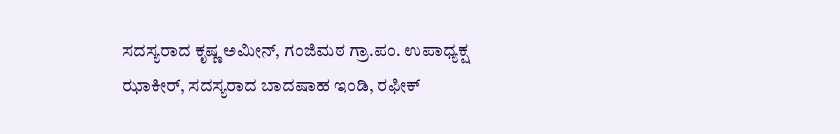ಸದಸ್ಯರಾದ ಕೃಷ್ಣ ಅಮೀನ್, ಗಂಜಿಮಠ ಗ್ರಾ.ಪಂ. ಉಪಾಧ್ಯಕ್ಷ ಝಾಕೀರ್, ಸದಸ್ಯರಾದ ಬಾದಷಾಹ ಇಂಡಿ, ರಫೀಕ್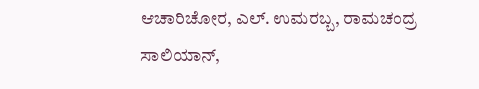ಆಚಾರಿಚೋರ, ಎಲ್. ಉಮರಬ್ಬ, ರಾಮಚಂದ್ರ ಸಾಲಿಯಾನ್,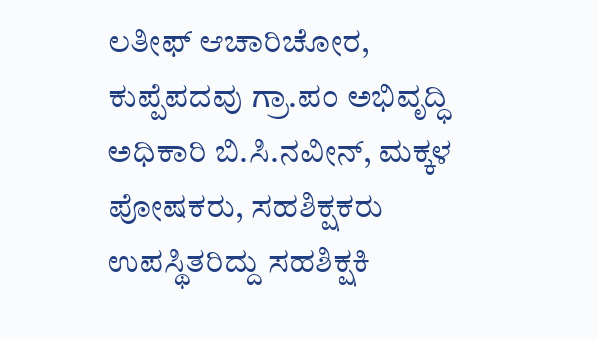ಲತೀಫ್ ಆಚಾರಿಚೋರ, ಕುಪ್ಪೆಪದವು ಗ್ರಾ.ಪಂ ಅಭಿವೃದ್ಧಿ ಅಧಿಕಾರಿ ಬಿ.ಸಿ.ನವೀನ್, ಮಕ್ಕಳ ಪೋಷಕರು, ಸಹಶಿಕ್ಷಕರು ಉಪಸ್ಥಿತರಿದ್ದು ಸಹಶಿಕ್ಷಕಿ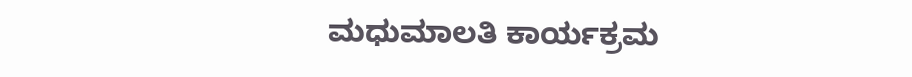ಮಧುಮಾಲತಿ ಕಾರ್ಯಕ್ರಮ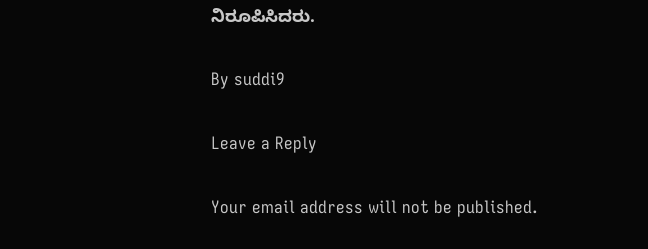ನಿರೂಪಿಸಿದರು.

By suddi9

Leave a Reply

Your email address will not be published.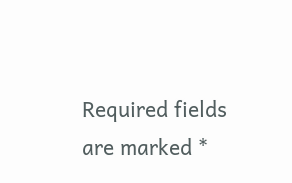Required fields are marked *